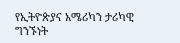የኢትዮጵያና አሜሪካን ታሪካዊ ግንኙነት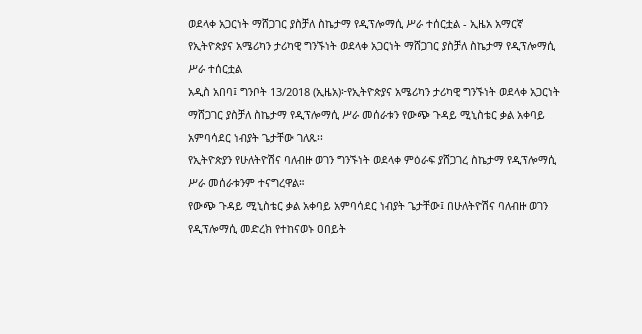ወደላቀ አጋርነት ማሸጋገር ያስቻለ ስኬታማ የዲፕሎማሲ ሥራ ተሰርቷል - ኢዜአ አማርኛ
የኢትዮጵያና አሜሪካን ታሪካዊ ግንኙነት ወደላቀ አጋርነት ማሸጋገር ያስቻለ ስኬታማ የዲፕሎማሲ ሥራ ተሰርቷል
አዲስ አበባ፤ ግንቦት 13/2018 (ኢዜአ)፦የኢትዮጵያና አሜሪካን ታሪካዊ ግንኙነት ወደላቀ አጋርነት ማሸጋገር ያስቻለ ስኬታማ የዲፕሎማሲ ሥራ መሰራቱን የውጭ ጉዳይ ሚኒስቴር ቃል አቀባይ አምባሳደር ነብያት ጌታቸው ገለጹ፡፡
የኢትዮጵያን የሁለትዮሽና ባለብዙ ወገን ግንኙነት ወደላቀ ምዕራፍ ያሸጋገረ ስኬታማ የዲፕሎማሲ ሥራ መሰራቱንም ተናግረዋል።
የውጭ ጉዳይ ሚኒስቴር ቃል አቀባይ አምባሳደር ነብያት ጌታቸው፤ በሁለትዮሽና ባለብዙ ወገን የዲፕሎማሲ መድረክ የተከናወኑ ዐበይት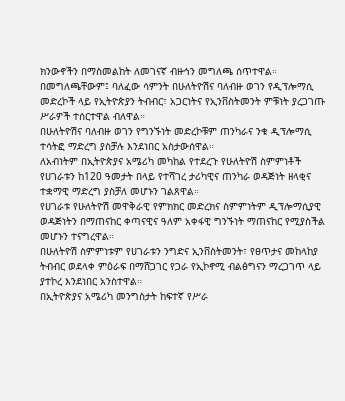ክንውኖችን በማስመልከት ለመገናኛ ብዙኅን መግለጫ ሰጥተዋል።
በመግለጫቸውም፤ ባለፈው ሳምንት በሁለትዮሽና ባለብዙ ወገን የዲፕሎማሲ መድረኮች ላይ የኢትዮጵያን ትብብር፣ አጋርነትና የኢንቨስትመንት ምቹነት ያረጋገጡ ሥራዎች ተሰርተዋል ብለዋል።
በሁለትዮሽና ባለብዙ ወገን የግንኙነት መድረኮቹም ጠንካራና ንቁ ዲፕሎማሲ ተሳትፎ ማድረግ ያስቻሉ እንደነበር አስታውሰዋል።
ለአብነትም በኢትዮጵያና አሜሪካ መካከል የተደረጉ የሁለትዮሽ ስምምነቶች የሀገራቱን ከ120 ዓመታት በላይ የተሻገረ ታሪካዊና ጠንካራ ወዳጅነት ዘላቂና ተቋማዊ ማድረግ ያስቻለ መሆኑን ገልጸዋል።
የሀገራቱ የሁለትዮሽ መዋቅራዊ የምክክር መድረክና ስምምነትም ዲፕሎማሲያዊ ወዳጅነትን በማጠናከር ቀጣናዊና ዓለም አቀፋዊ ግንኙነት ማጠናከር የሚያስችል መሆኑን ተናግረዋል።
በሁለትዮሽ ስምምነቱም የሀገራቱን ንግድና ኢንቨስትመንት፣ የፀጥታና መከላከያ ትብብር ወደላቀ ምዕራፍ በማሸጋገር የጋራ የኢኮኖሚ ብልፅግናን ማረጋገጥ ላይ ያተኮረ እንደነበር አንስተዋል።
በኢትዮጵያና አሜሪካ መንግስታት ከፍተኛ የሥራ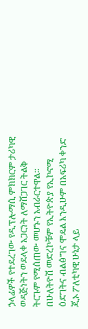ኃላፊዎች የተደረገው የዲፕሎማሲ ምክክርም ታሪካዊ ወዳጅነትን ወደላቀ አጋርነት ለማሸጋገር ትልቅ ትርጉም የሚሰጠው መሆኑን አብራርተዋል።
በሁለትዮሽ መድረኮቹም የኢትዮጵያ የኢኮኖሚ ዕድገትና ብልፅግና ሞዴል እንዲሁም በአፍሪካ ቀንድ ጂኦ ፖለቲካዊ ሁኔታ ላይ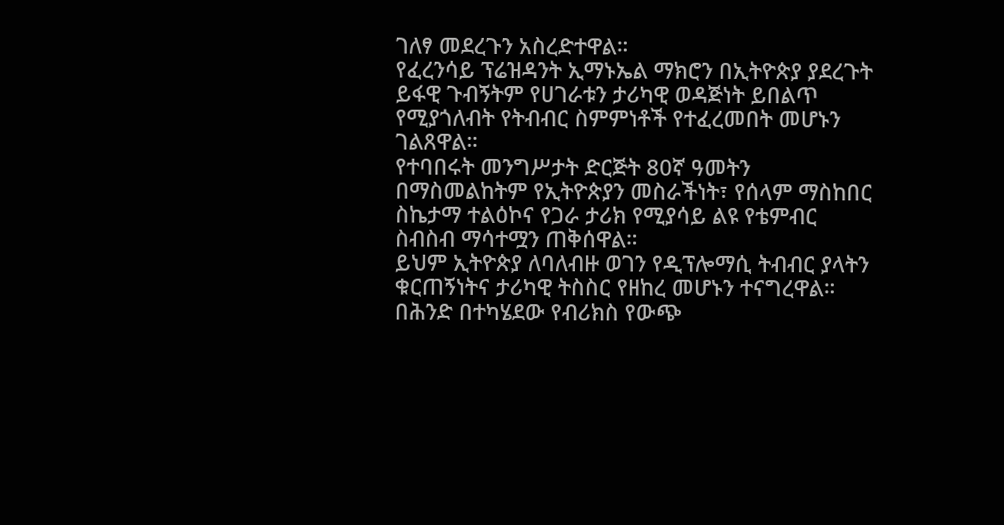ገለፃ መደረጉን አስረድተዋል።
የፈረንሳይ ፕሬዝዳንት ኢማኑኤል ማክሮን በኢትዮጵያ ያደረጉት ይፋዊ ጉብኝትም የሀገራቱን ታሪካዊ ወዳጅነት ይበልጥ የሚያጎለብት የትብብር ስምምነቶች የተፈረመበት መሆኑን ገልጸዋል።
የተባበሩት መንግሥታት ድርጅት 80ኛ ዓመትን በማስመልከትም የኢትዮጵያን መስራችነት፣ የሰላም ማስከበር ስኬታማ ተልዕኮና የጋራ ታሪክ የሚያሳይ ልዩ የቴምብር ስብስብ ማሳተሟን ጠቅሰዋል።
ይህም ኢትዮጵያ ለባለብዙ ወገን የዲፕሎማሲ ትብብር ያላትን ቁርጠኝነትና ታሪካዊ ትስስር የዘከረ መሆኑን ተናግረዋል።
በሕንድ በተካሄደው የብሪክስ የውጭ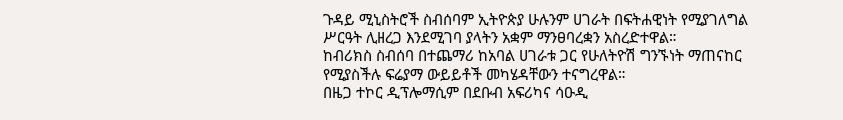ጉዳይ ሚኒስትሮች ስብሰባም ኢትዮጵያ ሁሉንም ሀገራት በፍትሐዊነት የሚያገለግል ሥርዓት ሊዘረጋ እንደሚገባ ያላትን አቋም ማንፀባረቋን አስረድተዋል።
ከብሪክስ ስብሰባ በተጨማሪ ከአባል ሀገራቱ ጋር የሁለትዮሽ ግንኙነት ማጠናከር የሚያስችሉ ፍሬያማ ውይይቶች መካሄዳቸውን ተናግረዋል።
በዜጋ ተኮር ዲፕሎማሲም በደቡብ አፍሪካና ሳዑዲ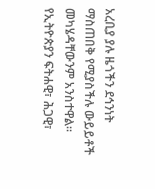አረቢያ ያሉ ዜጎችን ደኅንነት ማስጠበቅ የሚያስችሉ ውይይቶች መካሄዳቸውንም አንስተዋል።
የኢትዮጵያን ፍትሐዊ፣ ሕጋዊ፣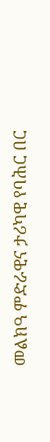መልክዓ ምድራዊና ታሪካዊ የባሕር በር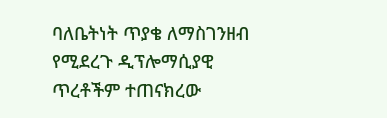ባለቤትነት ጥያቄ ለማስገንዘብ የሚደረጉ ዲፕሎማሲያዊ ጥረቶችም ተጠናክረው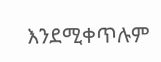እንደሚቀጥሉም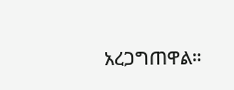አረጋግጠዋል።